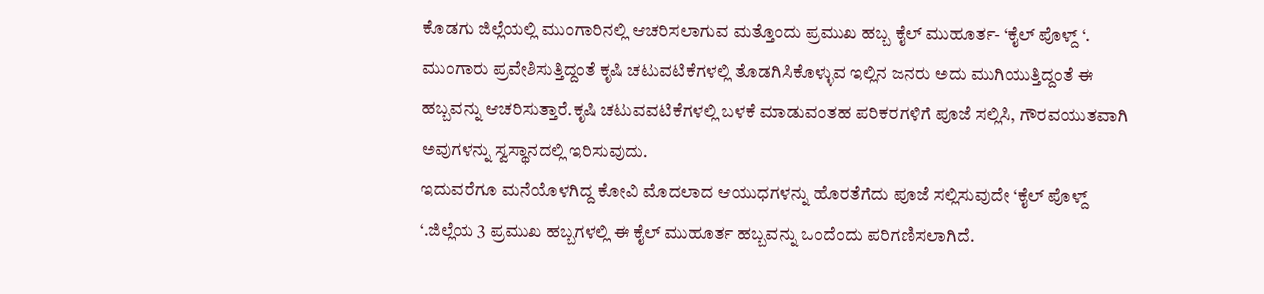ಕೊಡಗು ಜಿಲ್ಲೆಯಲ್ಲಿ ಮುಂಗಾರಿನಲ್ಲಿ ಆಚರಿಸಲಾಗುವ ಮತ್ತೊಂದು ಪ್ರಮುಖ ಹಬ್ಬ ಕೈಲ್ ಮುಹೂರ್ತ- ‘ಕೈಲ್ ಪೊಳ್ದ್ ‘.
ಮುಂಗಾರು ಪ್ರವೇಶಿಸುತ್ತಿದ್ದಂತೆ ಕೃಷಿ ಚಟುವಟಿಕೆಗಳಲ್ಲಿ ತೊಡಗಿಸಿಕೊಳ್ಳುವ ಇಲ್ಲಿನ ಜನರು ಅದು ಮುಗಿಯುತ್ತಿದ್ದಂತೆ ಈ ಹಬ್ಬವನ್ನು ಆಚರಿಸುತ್ತಾರೆ.ಕೃಷಿ ಚಟುವವಟಿಕೆಗಳಲ್ಲಿ ಬಳಕೆ ಮಾಡುವಂತಹ ಪರಿಕರಗಳಿಗೆ ಪೂಜೆ ಸಲ್ಲಿಸಿ, ಗೌರವಯುತವಾಗಿ ಅವುಗಳನ್ನು ಸ್ವಸ್ಥಾನದಲ್ಲಿ ಇರಿಸುವುದು.
ಇದುವರೆಗೂ ಮನೆಯೊಳಗಿದ್ದ ಕೋವಿ ಮೊದಲಾದ ಆಯುಧಗಳನ್ನು ಹೊರತೆಗೆದು ಪೂಜೆ ಸಲ್ಲಿಸುವುದೇ ‘ಕೈಲ್ ಪೊಳ್ದ್ ‘.ಜಿಲ್ಲೆಯ 3 ಪ್ರಮುಖ ಹಬ್ಬಗಳಲ್ಲಿ ಈ ಕೈಲ್ ಮುಹೂರ್ತ ಹಬ್ಬವನ್ನು ಒಂದೆಂದು ಪರಿಗಣಿಸಲಾಗಿದೆ.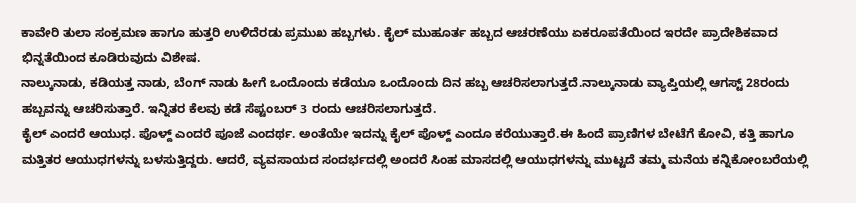ಕಾವೇರಿ ತುಲಾ ಸಂಕ್ರಮಣ ಹಾಗೂ ಹುತ್ತರಿ ಉಳಿದೆರಡು ಪ್ರಮುಖ ಹಬ್ಬಗಳು. ಕೈಲ್ ಮುಹೂರ್ತ ಹಬ್ಬದ ಆಚರಣೆಯು ಏಕರೂಪತೆಯಿಂದ ಇರದೇ ಪ್ರಾದೇಶಿಕವಾದ ಭಿನ್ನತೆಯಿಂದ ಕೂಡಿರುವುದು ವಿಶೇಷ.
ನಾಲ್ಕುನಾಡು, ಕಡಿಯತ್ತ ನಾಡು, ಬೆಂಗ್ ನಾಡು ಹೀಗೆ ಒಂದೊಂದು ಕಡೆಯೂ ಒಂದೊಂದು ದಿನ ಹಬ್ಬ ಆಚರಿಸಲಾಗುತ್ತದೆ.ನಾಲ್ಕುನಾಡು ವ್ಯಾಪ್ತಿಯಲ್ಲಿ ಆಗಸ್ಟ್ 28ರಂದು ಹಬ್ಬವನ್ನು ಆಚರಿಸುತ್ತಾರೆ. ಇನ್ನಿತರ ಕೆಲವು ಕಡೆ ಸೆಪ್ಟಂಬರ್ 3 ರಂದು ಆಚರಿಸಲಾಗುತ್ತದೆ.
ಕೈಲ್ ಎಂದರೆ ಆಯುಧ. ಪೊಳ್ದ್ ಎಂದರೆ ಪೂಜೆ ಎಂದರ್ಥ. ಅಂತೆಯೇ ಇದನ್ನು ಕೈಲ್ ಪೊಳ್ದ್ ಎಂದೂ ಕರೆಯುತ್ತಾರೆ.ಈ ಹಿಂದೆ ಪ್ರಾಣಿಗಳ ಬೇಟೆಗೆ ಕೋವಿ, ಕತ್ತಿ ಹಾಗೂ ಮತ್ತಿತರ ಆಯುಧಗಳನ್ನು ಬಳಸುತ್ತಿದ್ದರು. ಆದರೆ, ವ್ಯವಸಾಯದ ಸಂದರ್ಭದಲ್ಲಿ ಅಂದರೆ ಸಿಂಹ ಮಾಸದಲ್ಲಿ ಆಯುಧಗಳನ್ನು ಮುಟ್ಟದೆ ತಮ್ಮ ಮನೆಯ ಕನ್ನಿಕೋಂಬರೆಯಲ್ಲಿ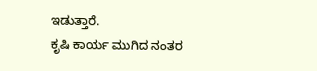ಇಡುತ್ತಾರೆ.
ಕೃಷಿ ಕಾರ್ಯ ಮುಗಿದ ನಂತರ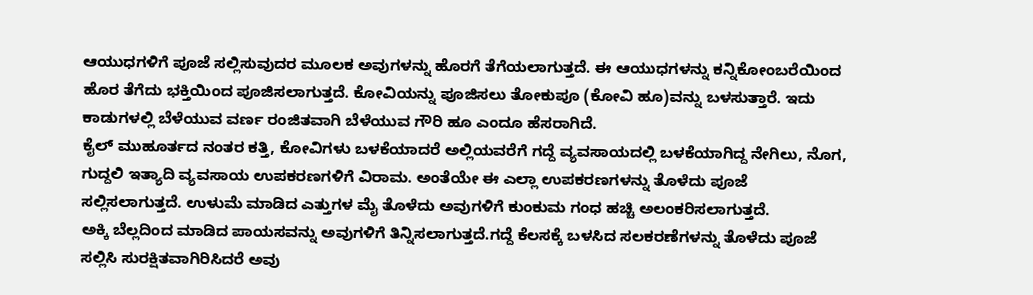ಆಯುಧಗಳಿಗೆ ಪೂಜೆ ಸಲ್ಲಿಸುವುದರ ಮೂಲಕ ಅವುಗಳನ್ನು ಹೊರಗೆ ತೆಗೆಯಲಾಗುತ್ತದೆ. ಈ ಆಯುಧಗಳನ್ನು ಕನ್ನಿಕೋಂಬರೆಯಿಂದ ಹೊರ ತೆಗೆದು ಭಕ್ತಿಯಿಂದ ಪೂಜಿಸಲಾಗುತ್ತದೆ. ಕೋವಿಯನ್ನು ಪೂಜಿಸಲು ತೋಕುಪೂ (ಕೋವಿ ಹೂ)ವನ್ನು ಬಳಸುತ್ತಾರೆ. ಇದು ಕಾಡುಗಳಲ್ಲಿ ಬೆಳೆಯುವ ವರ್ಣ ರಂಜಿತವಾಗಿ ಬೆಳೆಯುವ ಗೌರಿ ಹೂ ಎಂದೂ ಹೆಸರಾಗಿದೆ.
ಕೈಲ್ ಮುಹೂರ್ತದ ನಂತರ ಕತ್ತಿ, ಕೋವಿಗಳು ಬಳಕೆಯಾದರೆ ಅಲ್ಲಿಯವರೆಗೆ ಗದ್ದೆ ವ್ಯವಸಾಯದಲ್ಲಿ ಬಳಕೆಯಾಗಿದ್ದ ನೇಗಿಲು, ನೊಗ, ಗುದ್ದಲಿ ಇತ್ಯಾದಿ ವ್ಯವಸಾಯ ಉಪಕರಣಗಳಿಗೆ ವಿರಾಮ. ಅಂತೆಯೇ ಈ ಎಲ್ಲಾ ಉಪಕರಣಗಳನ್ನು ತೊಳೆದು ಪೂಜೆ ಸಲ್ಲಿಸಲಾಗುತ್ತದೆ. ಉಳುಮೆ ಮಾಡಿದ ಎತ್ತುಗಳ ಮೈ ತೊಳೆದು ಅವುಗಳಿಗೆ ಕುಂಕುಮ ಗಂಧ ಹಚ್ಚಿ ಅಲಂಕರಿಸಲಾಗುತ್ತದೆ.
ಅಕ್ಕಿ ಬೆಲ್ಲದಿಂದ ಮಾಡಿದ ಪಾಯಸವನ್ನು ಅವುಗಳಿಗೆ ತಿನ್ನಿಸಲಾಗುತ್ತದೆ.ಗದ್ದೆ ಕೆಲಸಕ್ಕೆ ಬಳಸಿದ ಸಲಕರಣೆಗಳನ್ನು ತೊಳೆದು ಪೂಜೆ ಸಲ್ಲಿಸಿ ಸುರಕ್ಷಿತವಾಗಿರಿಸಿದರೆ ಅವು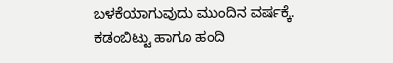ಬಳಕೆಯಾಗುವುದು ಮುಂದಿನ ವರ್ಷಕ್ಕೆ. ಕಡಂಬಿಟ್ಟು ಹಾಗೂ ಹಂದಿ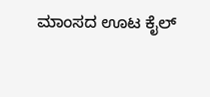ಮಾಂಸದ ಊಟ ಕೈಲ್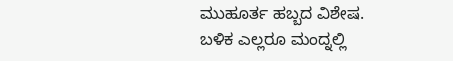ಮುಹೂರ್ತ ಹಬ್ಬದ ವಿಶೇಷ. ಬಳಿಕ ಎಲ್ಲರೂ ಮಂದ್ನಲ್ಲಿ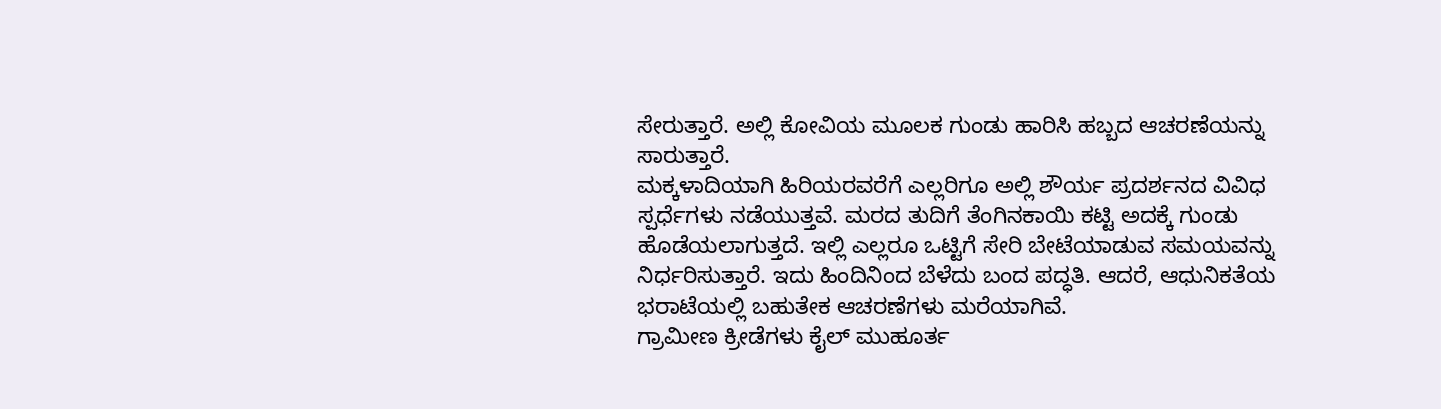ಸೇರುತ್ತಾರೆ. ಅಲ್ಲಿ ಕೋವಿಯ ಮೂಲಕ ಗುಂಡು ಹಾರಿಸಿ ಹಬ್ಬದ ಆಚರಣೆಯನ್ನು ಸಾರುತ್ತಾರೆ.
ಮಕ್ಕಳಾದಿಯಾಗಿ ಹಿರಿಯರವರೆಗೆ ಎಲ್ಲರಿಗೂ ಅಲ್ಲಿ ಶೌರ್ಯ ಪ್ರದರ್ಶನದ ವಿವಿಧ ಸ್ಪರ್ಧೆಗಳು ನಡೆಯುತ್ತವೆ. ಮರದ ತುದಿಗೆ ತೆಂಗಿನಕಾಯಿ ಕಟ್ಟಿ ಅದಕ್ಕೆ ಗುಂಡು ಹೊಡೆಯಲಾಗುತ್ತದೆ. ಇಲ್ಲಿ ಎಲ್ಲರೂ ಒಟ್ಟಿಗೆ ಸೇರಿ ಬೇಟೆಯಾಡುವ ಸಮಯವನ್ನು ನಿರ್ಧರಿಸುತ್ತಾರೆ. ಇದು ಹಿಂದಿನಿಂದ ಬೆಳೆದು ಬಂದ ಪದ್ಧತಿ. ಆದರೆ, ಆಧುನಿಕತೆಯ ಭರಾಟೆಯಲ್ಲಿ ಬಹುತೇಕ ಆಚರಣೆಗಳು ಮರೆಯಾಗಿವೆ.
ಗ್ರಾಮೀಣ ಕ್ರೀಡೆಗಳು ಕೈಲ್ ಮುಹೂರ್ತ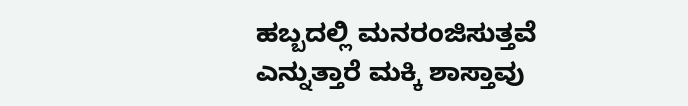ಹಬ್ಬದಲ್ಲಿ ಮನರಂಜಿಸುತ್ತವೆ ಎನ್ನುತ್ತಾರೆ ಮಕ್ಕಿ ಶಾಸ್ತಾವು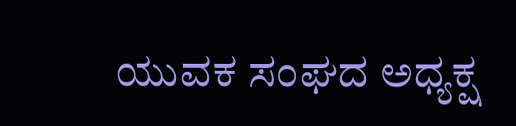ಯುವಕ ಸಂಘದ ಅಧ್ಯಕ್ಷ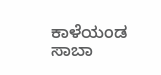ಕಾಳೆಯಂಡ ಸಾಬಾ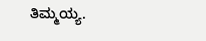ತಿಮ್ಮಯ್ಯ.